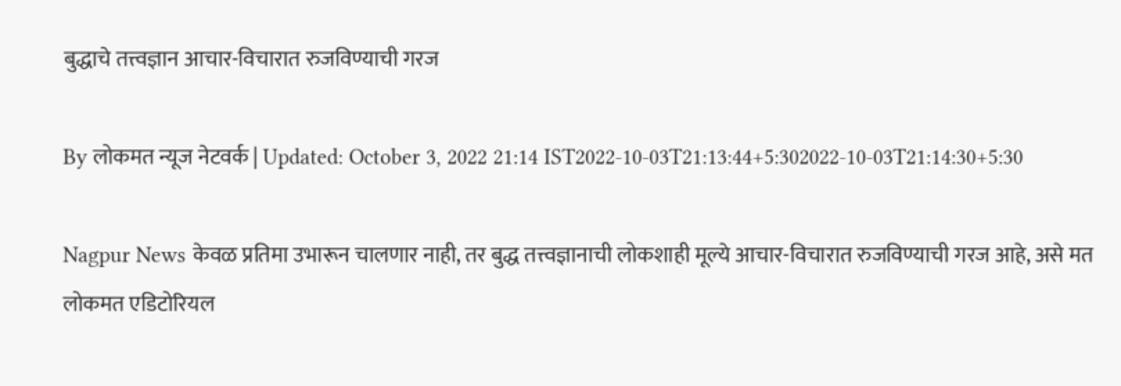बुद्धाचे तत्त्वज्ञान आचार-विचारात रुजविण्याची गरज

By लोकमत न्यूज नेटवर्क | Updated: October 3, 2022 21:14 IST2022-10-03T21:13:44+5:302022-10-03T21:14:30+5:30

Nagpur News केवळ प्रतिमा उभारून चालणार नाही, तर बुद्ध तत्त्वज्ञानाची लोकशाही मूल्ये आचार-विचारात रुजविण्याची गरज आहे, असे मत लोकमत एडिटोरियल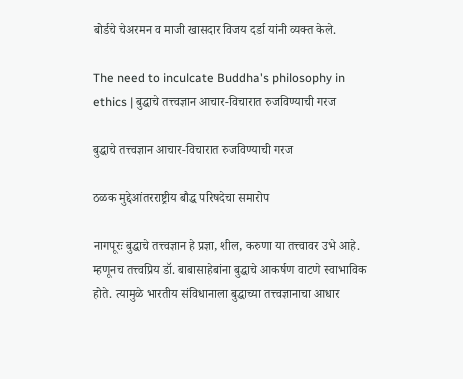बोर्डचे चेअरमन व माजी खासदार विजय दर्डा यांनी व्यक्त केले.

The need to inculcate Buddha's philosophy in ethics | बुद्धाचे तत्त्वज्ञान आचार-विचारात रुजविण्याची गरज

बुद्धाचे तत्त्वज्ञान आचार-विचारात रुजविण्याची गरज

ठळक मुद्देआंतरराष्ट्रीय बौद्ध परिषदेचा समारोप

नागपूरः बुद्धाचे तत्त्वज्ञान हे प्रज्ञा, शील, करुणा या तत्त्वावर उभे आहे. म्हणूनच तत्त्वप्रिय डॉ. बाबासाहेबांना बुद्धाचे आकर्षण वाटणे स्वाभाविक होते. त्यामुळे भारतीय संविधानाला बुद्धाच्या तत्त्वज्ञानाचा आधार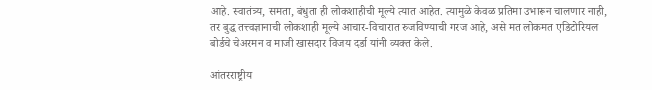आहे. स्वातंत्र्य, समता, बंधुता ही लोकशाहीची मूल्ये त्यात आहेत. त्यामुळे केवळ प्रतिमा उभारून चालणार नाही, तर बुद्ध तत्त्वज्ञानाची लोकशाही मूल्ये आचार-विचारात रुजविण्याची गरज आहे, असे मत लोकमत एडिटोरियल बोर्डचे चेअरमन व माजी खासदार विजय दर्डा यांनी व्यक्त केले.

आंतरराष्ट्रीय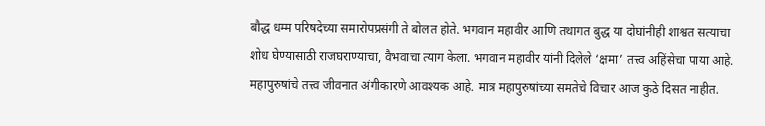बौद्ध धम्म परिषदेच्या समारोपप्रसंगी ते बोलत होते. भगवान महावीर आणि तथागत बुद्ध या दोघांनीही शाश्वत सत्याचा शोध घेण्यासाठी राजघराण्याचा, वैभवाचा त्याग केला. भगवान महावीर यांनी दिलेले ‘क्षमा’ तत्त्व अहिंसेचा पाया आहे. महापुरुषांचे तत्त्व जीवनात अंगीकारणे आवश्यक आहे. मात्र महापुरुषांच्या समतेचे विचार आज कुठे दिसत नाहीत.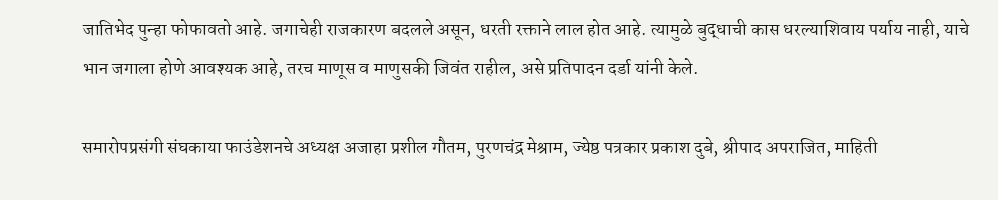जातिभेद पुन्हा फोफावतो आहे. जगाचेही राजकारण बदलले असून, धरती रक्ताने लाल होत आहे. त्यामुळे बुद्धाची कास धरल्याशिवाय पर्याय नाही, याचे भान जगाला होणे आवश्यक आहे, तरच माणूस व माणुसकी जिवंत राहील, असे प्रतिपादन दर्डा यांनी केले.

समारोपप्रसंगी संघकाया फाउंडेशनचे अध्यक्ष अजाहा प्रशील गौतम, पुरणचंद्र मेश्राम, ज्येष्ठ पत्रकार प्रकाश दुबे, श्रीपाद अपराजित, माहिती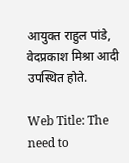आयुक्त राहुल पांडे, वेदप्रकाश मिश्रा आदी उपस्थित होते.

Web Title: The need to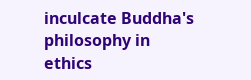inculcate Buddha's philosophy in ethics